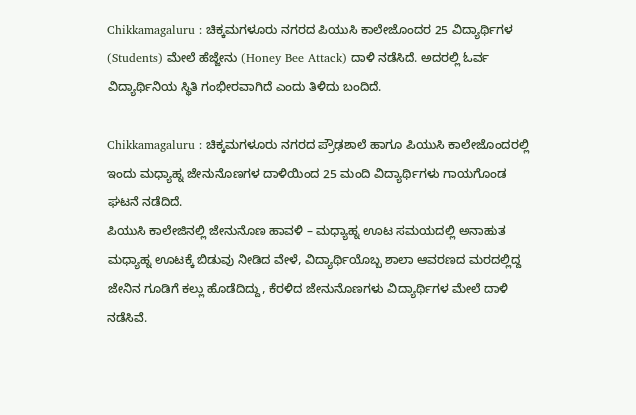Chikkamagaluru : ಚಿಕ್ಕಮಗಳೂರು ನಗರದ ಪಿಯುಸಿ ಕಾಲೇಜೊಂದರ 25 ವಿದ್ಯಾರ್ಥಿಗಳ (Students) ಮೇಲೆ ಹೆಜ್ಜೇನು (Honey Bee Attack) ದಾಳಿ ನಡೆಸಿದೆ. ಅದರಲ್ಲಿ ಓರ್ವ ವಿದ್ಯಾರ್ಥಿನಿಯ ಸ್ಥಿತಿ ಗಂಭೀರವಾಗಿದೆ ಎಂದು ತಿಳಿದು ಬಂದಿದೆ.

Chikkamagaluru : ಚಿಕ್ಕಮಗಳೂರು ನಗರದ ಪ್ರೌಢಶಾಲೆ ಹಾಗೂ ಪಿಯುಸಿ ಕಾಲೇಜೊಂದರಲ್ಲಿ ಇಂದು ಮಧ್ಯಾಹ್ನ ಜೇನುನೊಣಗಳ ದಾಳಿಯಿಂದ 25 ಮಂದಿ ವಿದ್ಯಾರ್ಥಿಗಳು ಗಾಯಗೊಂಡ ಘಟನೆ ನಡೆದಿದೆ.
ಪಿಯುಸಿ ಕಾಲೇಜಿನಲ್ಲಿ ಜೇನುನೊಣ ಹಾವಳಿ – ಮಧ್ಯಾಹ್ನ ಊಟ ಸಮಯದಲ್ಲಿ ಅನಾಹುತ
ಮಧ್ಯಾಹ್ನ ಊಟಕ್ಕೆ ಬಿಡುವು ನೀಡಿದ ವೇಳೆ, ವಿದ್ಯಾರ್ಥಿಯೊಬ್ಬ ಶಾಲಾ ಆವರಣದ ಮರದಲ್ಲಿದ್ದ ಜೇನಿನ ಗೂಡಿಗೆ ಕಲ್ಲು ಹೊಡೆದಿದ್ದು, ಕೆರಳಿದ ಜೇನುನೊಣಗಳು ವಿದ್ಯಾರ್ಥಿಗಳ ಮೇಲೆ ದಾಳಿ ನಡೆಸಿವೆ.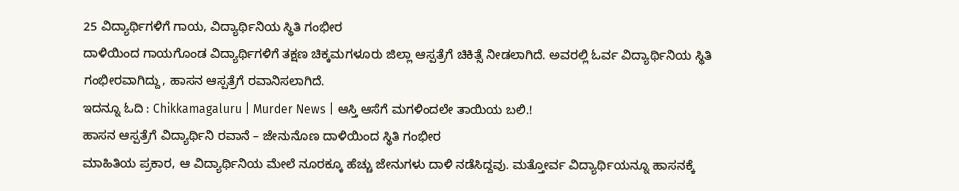25 ವಿದ್ಯಾರ್ಥಿಗಳಿಗೆ ಗಾಯ, ವಿದ್ಯಾರ್ಥಿನಿಯ ಸ್ಥಿತಿ ಗಂಭೀರ
ದಾಳಿಯಿಂದ ಗಾಯಗೊಂಡ ವಿದ್ಯಾರ್ಥಿಗಳಿಗೆ ತಕ್ಷಣ ಚಿಕ್ಕಮಗಳೂರು ಜಿಲ್ಲಾ ಆಸ್ಪತ್ರೆಗೆ ಚಿಕಿತ್ಸೆ ನೀಡಲಾಗಿದೆ. ಅವರಲ್ಲಿ ಓರ್ವ ವಿದ್ಯಾರ್ಥಿನಿಯ ಸ್ಥಿತಿ ಗಂಭೀರವಾಗಿದ್ದು, ಹಾಸನ ಆಸ್ಪತ್ರೆಗೆ ರವಾನಿಸಲಾಗಿದೆ.
ಇದನ್ನೂ ಓದಿ : Chikkamagaluru | Murder News | ಆಸ್ತಿ ಆಸೆಗೆ ಮಗಳಿಂದಲೇ ತಾಯಿಯ ಬಲಿ.!
ಹಾಸನ ಆಸ್ಪತ್ರೆಗೆ ವಿದ್ಯಾರ್ಥಿನಿ ರವಾನೆ – ಜೇನುನೊಣ ದಾಳಿಯಿಂದ ಸ್ಥಿತಿ ಗಂಭೀರ
ಮಾಹಿತಿಯ ಪ್ರಕಾರ, ಆ ವಿದ್ಯಾರ್ಥಿನಿಯ ಮೇಲೆ ನೂರಕ್ಕೂ ಹೆಚ್ಚು ಜೇನುಗಳು ದಾಳಿ ನಡೆಸಿದ್ದವು. ಮತ್ತೋರ್ವ ವಿದ್ಯಾರ್ಥಿಯನ್ನೂ ಹಾಸನಕ್ಕೆ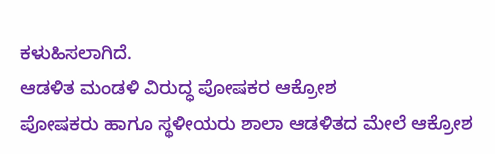ಕಳುಹಿಸಲಾಗಿದೆ.
ಆಡಳಿತ ಮಂಡಳಿ ವಿರುದ್ಧ ಪೋಷಕರ ಆಕ್ರೋಶ
ಪೋಷಕರು ಹಾಗೂ ಸ್ಥಳೀಯರು ಶಾಲಾ ಆಡಳಿತದ ಮೇಲೆ ಆಕ್ರೋಶ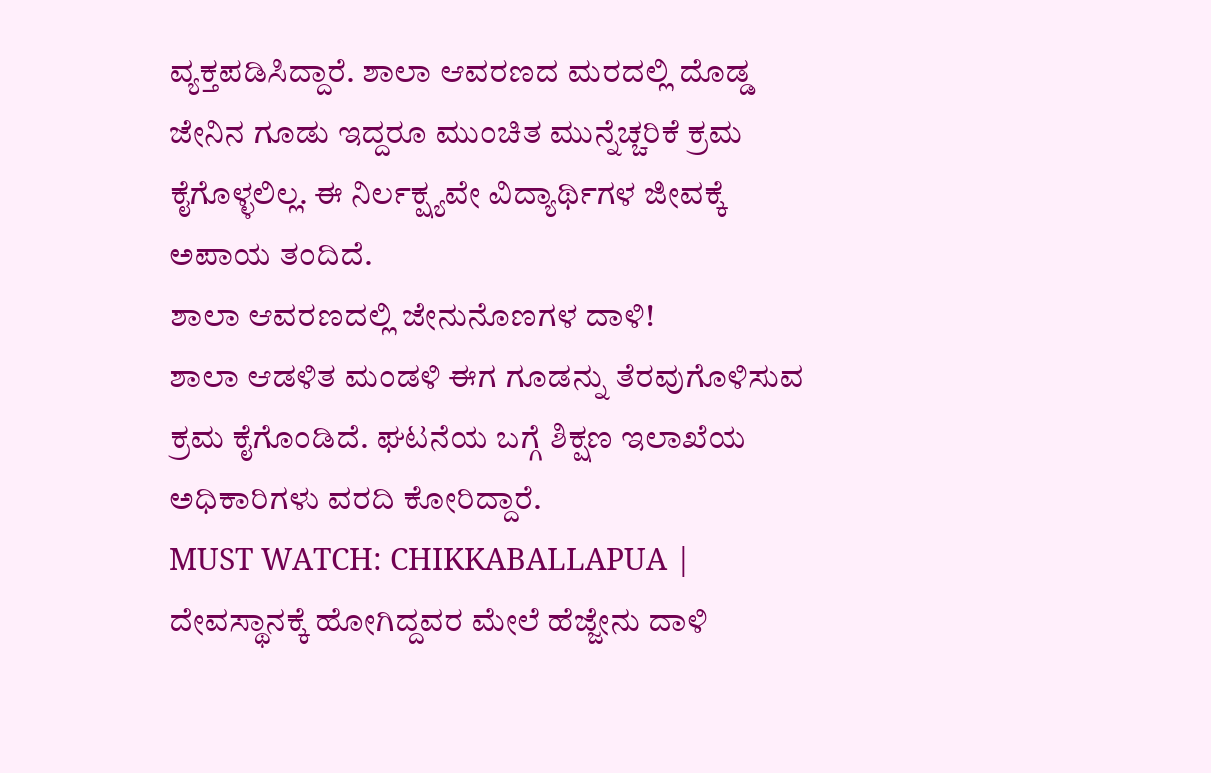ವ್ಯಕ್ತಪಡಿಸಿದ್ದಾರೆ. ಶಾಲಾ ಆವರಣದ ಮರದಲ್ಲಿ ದೊಡ್ಡ ಜೇನಿನ ಗೂಡು ಇದ್ದರೂ ಮುಂಚಿತ ಮುನ್ನೆಚ್ಚರಿಕೆ ಕ್ರಮ ಕೈಗೊಳ್ಳಲಿಲ್ಲ. ಈ ನಿರ್ಲಕ್ಷ್ಯವೇ ವಿದ್ಯಾರ್ಥಿಗಳ ಜೀವಕ್ಕೆ ಅಪಾಯ ತಂದಿದೆ.
ಶಾಲಾ ಆವರಣದಲ್ಲಿ ಜೇನುನೊಣಗಳ ದಾಳಿ!
ಶಾಲಾ ಆಡಳಿತ ಮಂಡಳಿ ಈಗ ಗೂಡನ್ನು ತೆರವುಗೊಳಿಸುವ ಕ್ರಮ ಕೈಗೊಂಡಿದೆ. ಘಟನೆಯ ಬಗ್ಗೆ ಶಿಕ್ಷಣ ಇಲಾಖೆಯ ಅಧಿಕಾರಿಗಳು ವರದಿ ಕೋರಿದ್ದಾರೆ.
MUST WATCH: CHIKKABALLAPUA | ದೇವಸ್ಥಾನಕ್ಕೆ ಹೋಗಿದ್ದವರ ಮೇಲೆ ಹೆಜ್ಜೇನು ದಾಳಿ